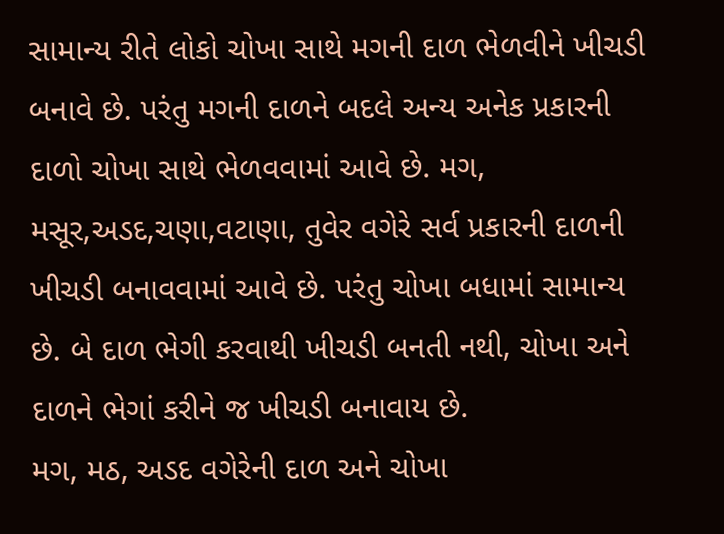સામાન્ય રીતે લોકો ચોખા સાથે મગની દાળ ભેળવીને ખીચડી બનાવે છે. પરંતુ મગની દાળને બદલે અન્ય અનેક પ્રકારની દાળો ચોખા સાથે ભેળવવામાં આવે છે. મગ, મસૂર,અડદ,ચણા,વટાણા, તુવેર વગેરે સર્વ પ્રકારની દાળની ખીચડી બનાવવામાં આવે છે. પરંતુ ચોખા બધામાં સામાન્ય છે. બે દાળ ભેગી કરવાથી ખીચડી બનતી નથી, ચોખા અને દાળને ભેગાં કરીને જ ખીચડી બનાવાય છે.
મગ, મઠ, અડદ વગેરેની દાળ અને ચોખા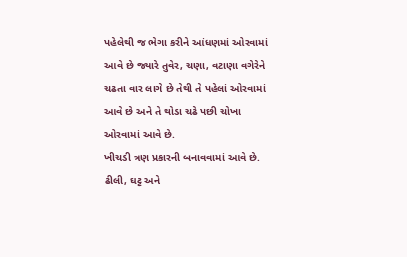પહેલેથી જ ભેગા કરીને આંધણમાં ઓરવામાં આવે છે જ્યારે તુવેર, ચણા, વટાણા વગેરેને ચઢતા વાર લાગે છે તેથી તે પહેલાં ઓરવામાં આવે છે અને તે થોડા ચઢે પછી ચોખા ઓરવામાં આવે છે.
ખીચડી ત્રણ પ્રકારની બનાવવામાં આવે છે. ઢીલી, ઘટ્ટ અને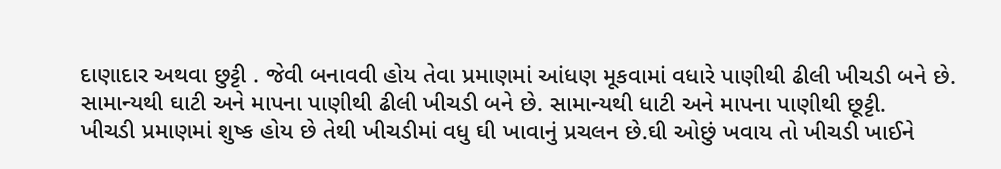દાણાદાર અથવા છુટ્ટી . જેવી બનાવવી હોય તેવા પ્રમાણમાં આંધણ મૂકવામાં વધારે પાણીથી ઢીલી ખીચડી બને છે. સામાન્યથી ઘાટી અને માપના પાણીથી ઢીલી ખીચડી બને છે. સામાન્યથી ધાટી અને માપના પાણીથી છૂટ્ટી.
ખીચડી પ્રમાણમાં શુષ્ક હોય છે તેથી ખીચડીમાં વધુ ઘી ખાવાનું પ્રચલન છે.ઘી ઓછું ખવાય તો ખીચડી ખાઈને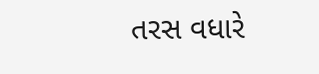તરસ વધારે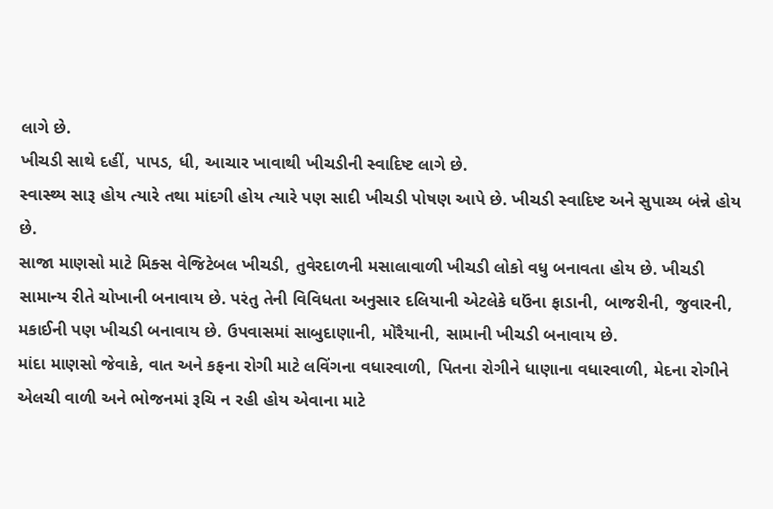લાગે છે.
ખીચડી સાથે દહીં, પાપડ, ધી, આચાર ખાવાથી ખીચડીની સ્વાદિષ્ટ લાગે છે.
સ્વાસ્થ્ય સારૂ હોય ત્યારે તથા માંદગી હોય ત્યારે પણ સાદી ખીચડી પોષણ આપે છે. ખીચડી સ્વાદિષ્ટ અને સુપાચ્ય બંન્ને હોય છે.
સાજા માણસો માટે મિક્સ વેજિટેબલ ખીચડી, તુવેરદાળની મસાલાવાળી ખીચડી લોકો વધુ બનાવતા હોય છે. ખીચડી સામાન્ય રીતે ચોખાની બનાવાય છે. પરંતુ તેની વિવિધતા અનુસાર દલિયાની એટલેકે ઘઉંના ફાડાની, બાજરીની, જુવારની, મકાઈની પણ ખીચડી બનાવાય છે. ઉપવાસમાં સાબુદાણાની, મોરૈયાની, સામાની ખીચડી બનાવાય છે.
માંદા માણસો જેવાકે, વાત અને કફના રોગી માટે લવિંગના વધારવાળી, પિતના રોગીને ધાણાના વધારવાળી, મેદના રોગીને એલચી વાળી અને ભોજનમાં રૂચિ ન રહી હોય એવાના માટે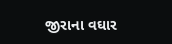જીરાના વઘાર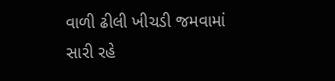વાળી ઢીલી ખીચડી જમવામાં સારી રહે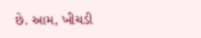છે. આમ, ખીચડી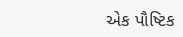એક પૌષ્ટિક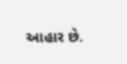આહાર છે.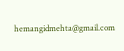hemangidmehta@gmail.com